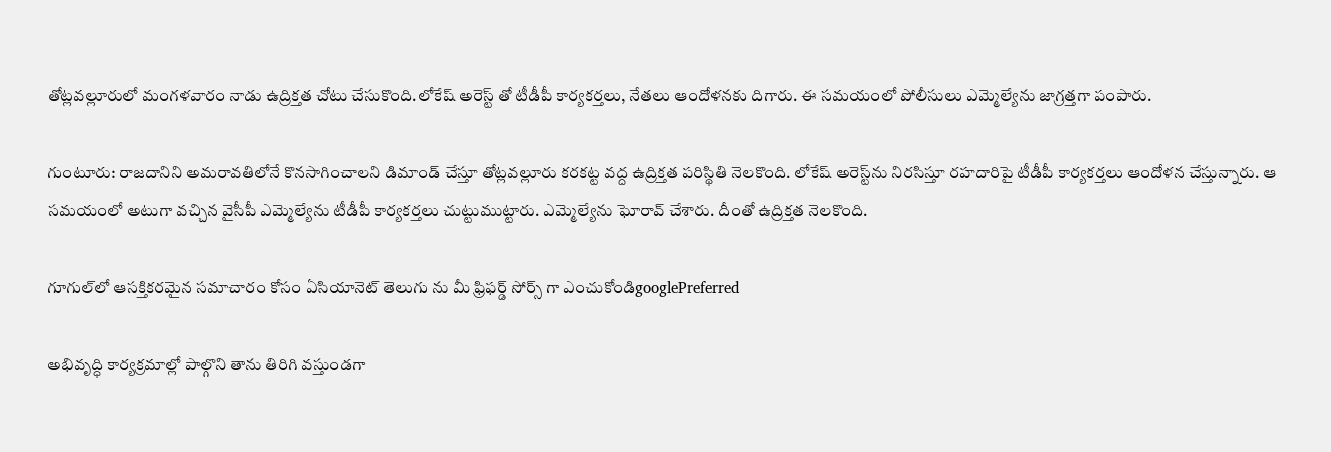తోట్లవల్లూరులో మంగళవారం నాడు ఉద్రిక్తత చోటు చేసుకొంది.లోకేష్ అరెస్ట్ తో టీడీపీ కార్యకర్తలు, నేతలు ఆందోళనకు దిగారు. ఈ సమయంలో పోలీసులు ఎమ్మెల్యేను జాగ్రత్తగా పంపారు.

గుంటూరు: రాజదానిని అమరావతిలోనే కొనసాగించాలని డిమాండ్ చేస్తూ తోట్లవల్లూరు కరకట్ట వద్ద ఉద్రిక్తత పరిస్థితి నెలకొంది. లోకేష్ అరెస్ట్‌ను నిరసిస్తూ రహదారిపై టీడీపీ కార్యకర్తలు ఆందోళన చేస్తున్నారు. ఆ సమయంలో అటుగా వచ్చిన వైసీపీ ఎమ్మెల్యేను టీడీపీ కార్యకర్తలు చుట్టుముట్టారు. ఎమ్మెల్యేను ఘోరావ్ చేశారు. దీంతో ఉద్రిక్తత నెలకొంది.

గూగుల్‌లో ఆసక్తికరమైన సమాచారం కోసం ఏసియానెట్ తెలుగు ను మీ ఫ్రిఫర్డ్ సోర్స్ గా ఎంచుకోండిgooglePreferred

అభివృద్ధి కార్యక్రమాల్లో పాల్గొని తాను తిరిగి వస్తుండగా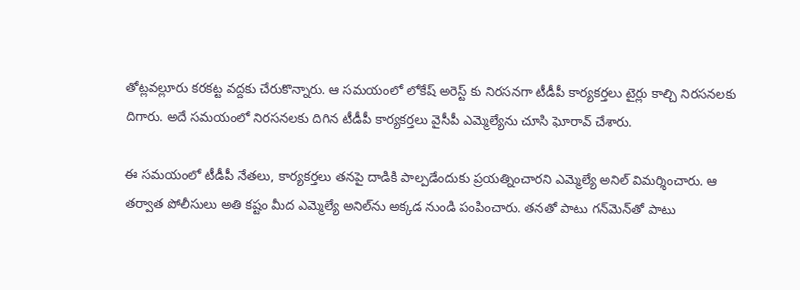తోట్లవల్లూరు కరకట్ట వద్దకు చేరుకొన్నారు. ఆ సమయంలో లోకేష్ అరెస్ట్ కు నిరసనగా టీడీపీ కార్యకర్తలు టైర్లు కాల్చి నిరసనలకు దిగారు. అదే సమయంలో నిరసనలకు దిగిన టీడీపీ కార్యకర్తలు వైసీపీ ఎమ్మెల్యేను చూసి ఘోరావ్ చేశారు.

ఈ సమయంలో టీడీపీ నేతలు, కార్యకర్తలు తనపై దాడికి పాల్పడేందుకు ప్రయత్నించారని ఎమ్మెల్యే అనిల్ విమర్శించారు. ఆ తర్వాత పోలీసులు అతి కష్టం మీద ఎమ్మెల్యే అనిల్‌ను అక్కడ నుండి పంపించారు. తనతో పాటు గన్‌మెన్‌తో పాటు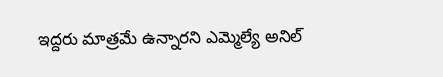ఇద్దరు మాత్రమే ఉన్నారని ఎమ్మెల్యే అనిల్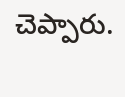చెప్పారు.